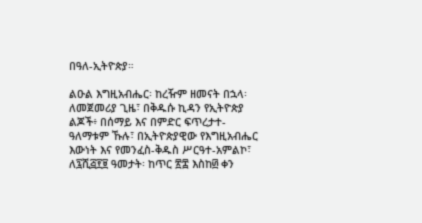በዓለ-ኢትዮጵያ።

ልዑል እግዚአብሔር፡ ከረዥም ዘመናት በኋላ፡ ለመጀመሪያ ጊዜ፣ በቅዱሱ ኪዳን የኢትዮጵያ ልጆች፥ በሰማይ እና በምድር ፍጥረታተ-ዓለማቱም ኹሉ፣ በኢትዮጵያዊው የእግዚአብሔር እውነት እና የመንፈስ-ቅዱስ ሥርዓተ-አምልኮ፣ ለ፯ሺ፭፻፱ ዓመታት፡ ከጥር ፳፰ እስከ፴ ቀን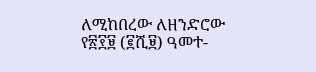ለሚከበረው ለዘንድሮው የ፳፻፱ (፪ሺ፱) ዓመተ-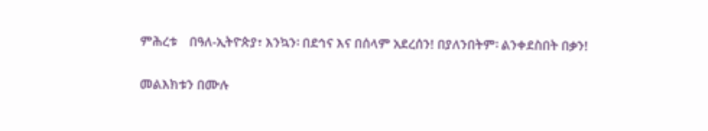ምሕረቱ    በዓለ-ኢትዮጵያ፣ እንኳን፡ በደኅና እና በሰላም አደረሰን! በያለንበትም፡ ልንቀደስበት በቃን!

መልእክቱን በሙሉ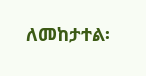ለመከታተል፡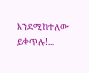እንደሚከተለው ይቀጥሉ!...